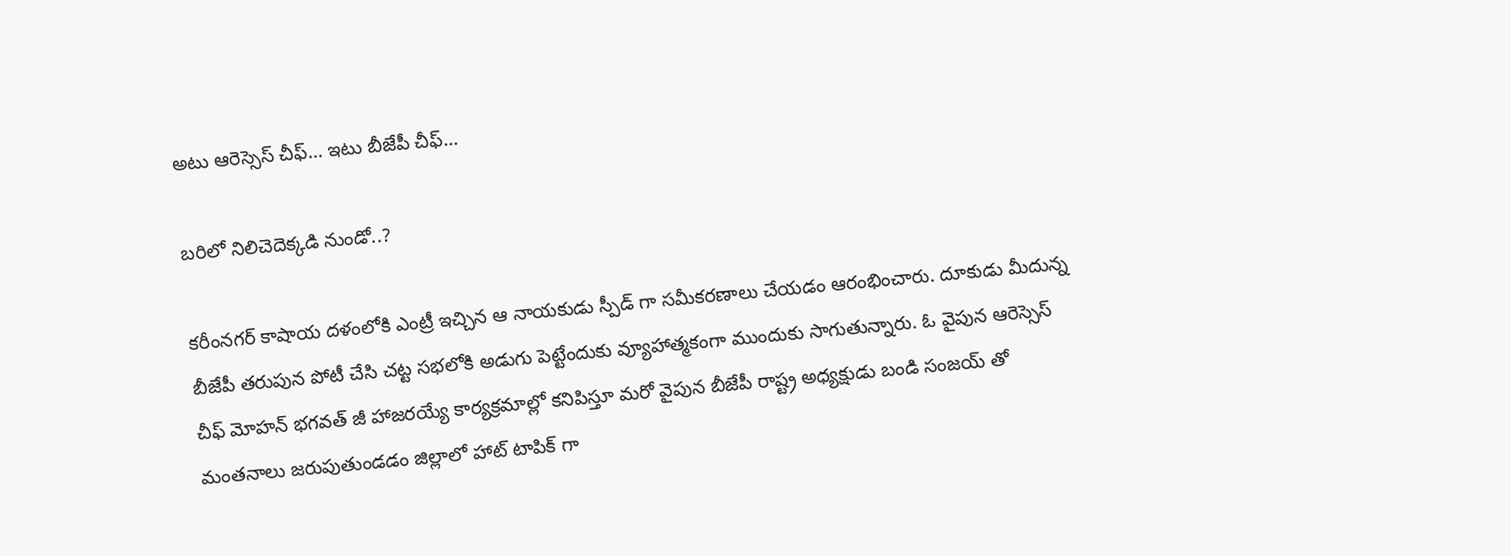అటు ఆరెస్సెస్ చీఫ్… ఇటు బీజేపీ చీఫ్…

బరిలో నిలిచెదెక్కడి నుండో..?

కరీంనగర్ కాషాయ దళంలోకి ఎంట్రీ ఇచ్చిన ఆ నాయకుడు స్పీడ్ గా సమీకరణాలు చేయడం ఆరంభించారు. దూకుడు మీదున్న బీజేపీ తరుపున పోటీ చేసి చట్ట సభలోకి అడుగు పెట్టేందుకు వ్యూహాత్మకంగా ముందుకు సాగుతున్నారు. ఓ వైపున ఆరెస్సెస్ చీఫ్ మోహన్ భగవత్ జీ హాజరయ్యే కార్యక్రమాల్లో కనిపిస్తూ మరో వైపున బీజేపీ రాష్ట్ర అధ్యక్షుడు బండి సంజయ్ తో మంతనాలు జరుపుతుండడం జిల్లాలో హాట్ టాపిక్ గా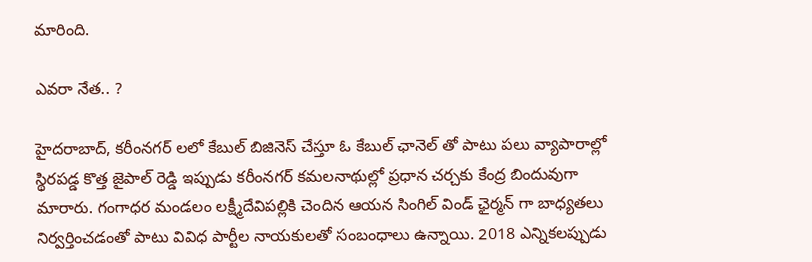మారింది.

ఎవరా నేత.. ?

హైదరాబాద్, కరీంనగర్ లలో కేబుల్ బిజినెస్ చేస్తూ ఓ కేబుల్ ఛానెల్ తో పాటు పలు వ్యాపారాల్లో స్థిరపడ్డ కొత్త జైపాల్ రెడ్డి ఇప్పుడు కరీంనగర్ కమలనాథుల్లో ప్రధాన చర్చకు కేంద్ర బిందువుగా మారారు. గంగాధర మండలం లక్ష్మీదేవిపల్లికి చెందిన ఆయన సింగిల్ విండ్ ఛైర్మన్ గా బాధ్యతలు నిర్వర్తించడంతో పాటు వివిధ పార్టీల నాయకులతో సంబంధాలు ఉన్నాయి. 2018 ఎన్నికలప్పుడు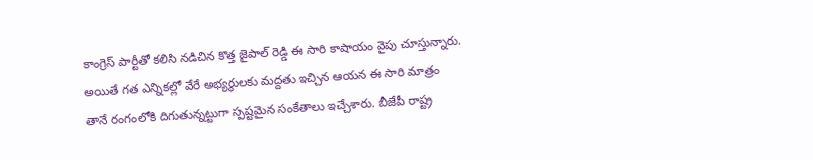కాంగ్రెస్ పార్టీతో కలిసి నడిచిన కొత్త జైపాల్ రెడ్డి ఈ సారి కాషాయం వైపు చూస్తున్నారు. అయితే గత ఎన్నికల్లో వేరే అభ్యర్థులకు మద్దతు ఇచ్చిన ఆయన ఈ సారి మాత్రం తానే రంగంలోకి దిగుతున్నట్టుగా స్పష్టమైన సంకేతాలు ఇచ్చేశారు. బీజేపీ రాష్ట్ర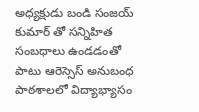అధ్యక్షుడు బండి సంజయ్ కుమార్ తో సన్నిహిత సంబధాలు ఉండడంతో పాటు ఆరెస్సెస్ అనుబంధ పాఠశాలలో విద్యాభ్యాసం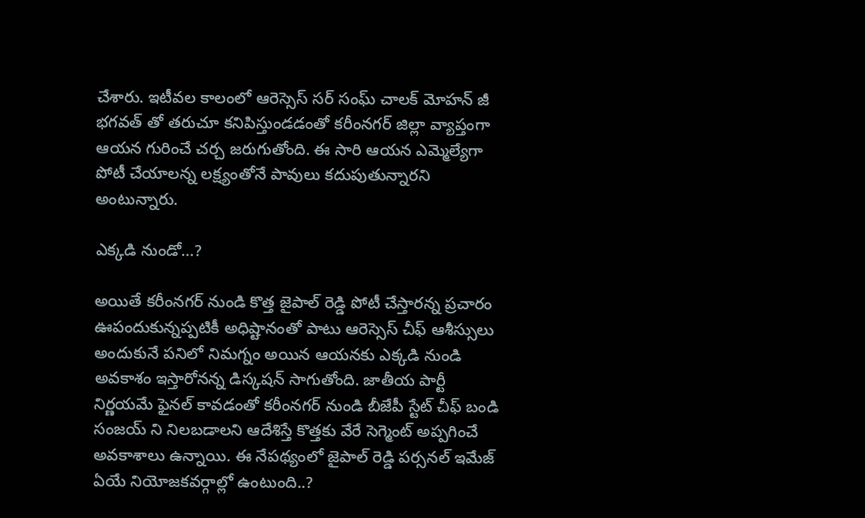చేశారు. ఇటీవల కాలంలో ఆరెస్సెస్ సర్ సంఘ్ చాలక్ మోహన్ జీ భగవత్ తో తరుచూ కనిపిస్తుండడంతో కరీంనగర్ జిల్లా వ్యాప్తంగా ఆయన గురించే చర్చ జరుగుతోంది. ఈ సారి ఆయన ఎమ్మెల్యేగా పోటీ చేయాలన్న లక్ష్యంతోనే పావులు కదుపుతున్నారని అంటున్నారు.

ఎక్కడి నుండో…?

అయితే కరీంనగర్ నుండి కొత్త జైపాల్ రెడ్డి పోటీ చేస్తారన్న ప్రచారం ఊపందుకున్నప్పటికీ అధిష్టానంతో పాటు ఆరెస్సెస్ చీఫ్ ఆశీస్సులు అందుకునే పనిలో నిమగ్నం అయిన ఆయనకు ఎక్కడి నుండి అవకాశం ఇస్తారోనన్న డిస్కషన్ సాగుతోంది. జాతీయ పార్టీ నిర్ణయమే ఫైనల్ కావడంతో కరీంనగర్ నుండి బీజేపీ స్టేట్ చీఫ్ బండి సంజయ్ ని నిలబడాలని ఆదేశిస్తే కొత్తకు వేరే సెగ్మెంట్ అప్పగించే అవకాశాలు ఉన్నాయి. ఈ నేపథ్యంలో జైపాల్ రెడ్డి పర్సనల్ ఇమేజ్ ఏయే నియోజకవర్గాల్లో ఉంటుంది..?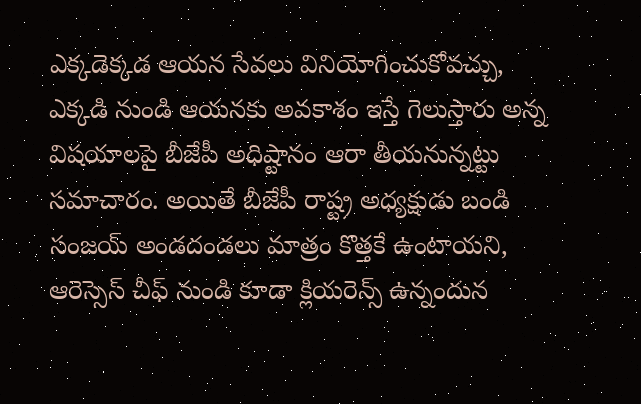ఎక్కడెక్కడ ఆయన సేవలు వినియోగించుకోవచ్చు, ఎక్కడి నుండి ఆయనకు అవకాశం ఇస్తే గెలుస్తారు అన్న విషయాలపై బీజేపీ అధిష్టానం ఆరా తీయనున్నట్టు సమాచారం. అయితే బీజేపీ రాష్ట్ర అధ్యక్షుడు బండి సంజయ్ అండదండలు మాత్రం కొత్తకే ఉంటాయని, ఆరెస్సెస్ చీఫ్ నుండి కూడా క్లియరెన్స్ ఉన్నందున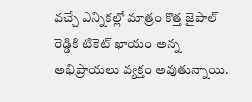వచ్చే ఎన్నికల్లో మాత్రం కొత్త జైపాల్ రెడ్డికి టికెట్ ఖాయం అన్న అభిప్రాయలు వ్యక్తం అవుతున్నాయి.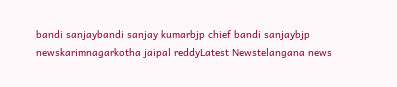bandi sanjaybandi sanjay kumarbjp chief bandi sanjaybjp newskarimnagarkotha jaipal reddyLatest Newstelangana news